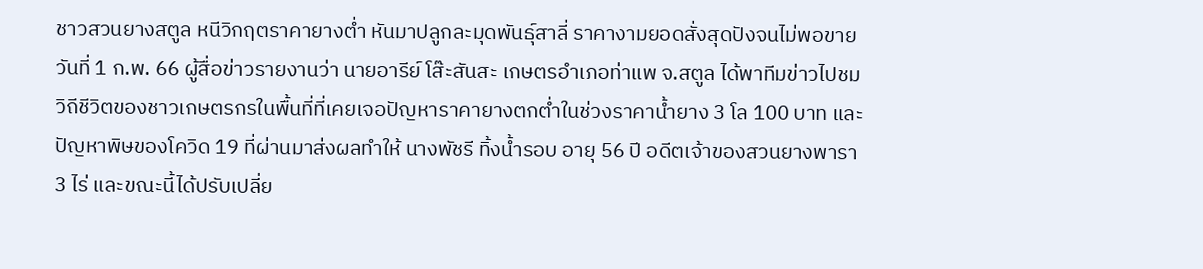ชาวสวนยางสตูล หนีวิกฤตราคายางต่ำ หันมาปลูกละมุดพันธุ์สาลี่ ราคางามยอดสั่งสุดปังจนไม่พอขาย
วันที่ 1 ก.พ. 66 ผู้สื่อข่าวรายงานว่า นายอารีย์ โส๊ะสันสะ เกษตรอำเภอท่าแพ จ.สตูล ได้พาทีมข่าวไปชมวิถีชีวิตของชาวเกษตรกรในพื้นที่ที่เคยเจอปัญหาราคายางตกต่ำในช่วงราคาน้ำยาง 3 โล 100 บาท และปัญหาพิษของโควิด 19 ที่ผ่านมาส่งผลทำให้ นางพัชรี ทิ้งน้ำรอบ อายุ 56 ปี อดีตเจ้าของสวนยางพารา 3 ไร่ และขณะนี้ได้ปรับเปลี่ย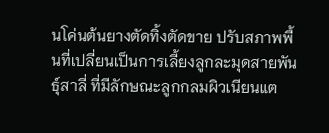นโค่นต้นยางตัดทิ้งตัดขาย ปรับสภาพพื้นที่เปลี่ยนเป็นการเลี้ยงลูกละมุดสายพันธุ์สาลี่ ที่มีลักษณะลูกกลมผิวเนียนแต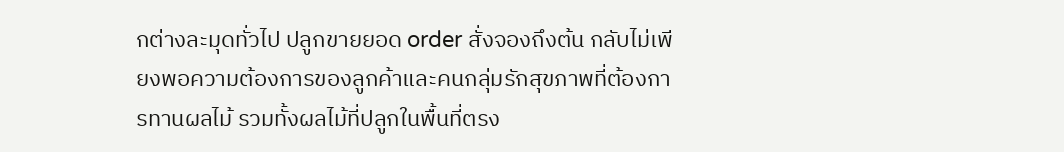กต่างละมุดทั่วไป ปลูกขายยอด order สั่งจองถึงต้น กลับไม่เพียงพอความต้องการของลูกค้าและคนกลุ่มรักสุขภาพที่ต้องการทานผลไม้ รวมทั้งผลไม้ที่ปลูกในพื้นที่ตรง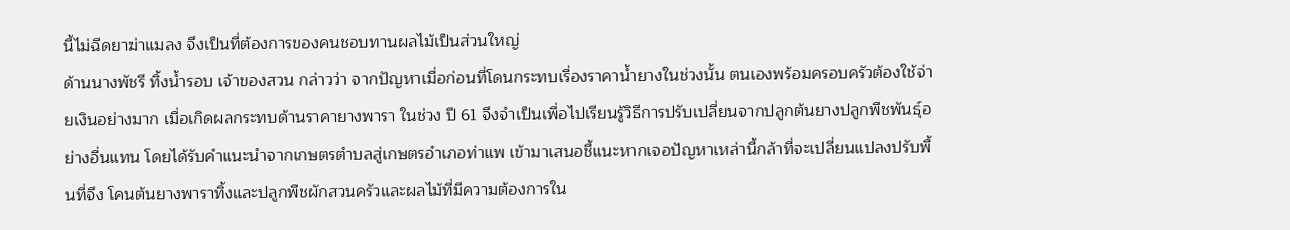นี้ไม่ฉีดยาฆ่าแมลง จึงเป็นที่ต้องการของคนชอบทานผลไม้เป็นส่วนใหญ่
ด้านนางพัชรี ทิ้งน้ำรอบ เจ้าของสวน กล่าวว่า จากปัญหาเมื่อก่อนที่โดนกระทบเรื่องราคาน้ำยางในช่วงนั้น ตนเองพร้อมครอบครัวต้องใช้จ่ายเงินอย่างมาก เมื่อเกิดผลกระทบด้านราคายางพารา ในช่วง ปี 61 จึงจำเป็นเพื่อไปเรียนรู้วิธีการปรับเปลี่ยนจากปลูกต้นยางปลูกพืชพันธุ์อย่างอื่นแทน โดยได้รับคำแนะนำจากเกษตรตำบลสู่เกษตรอำเภอท่าแพ เข้ามาเสนอชี้แนะหากเจอปัญหาเหล่านี้กล้าที่จะเปลี่ยนแปลงปรับพื้นที่จึง โคนต้นยางพาราทิ้งและปลูกพืชผักสวนครัวและผลไม้ที่มีความต้องการใน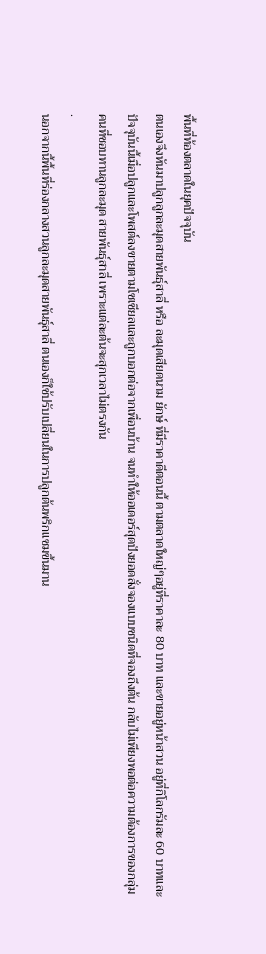พื้นที่ท้องตลาดในยุคปัจจุบัน
ตนเองจึงหันมาปลูกลูกละมุดสายพันธุ์สาลี่ หรือ ละมุดเสียดนาม ยักษ์ ที่มีราคาดีตอนนี้ ตามตลาดใหญ่ๆอยู่ที่ราคาละ 80 บาท และขายอยู่หน้าสวน อยู่ที่กิโลกรัมละ 60 บาทและปัจจุบันนี้เมื่อปลูกและโพสต์ลงขายตามโซเชียลและถูกบอกต่อจากเพื่อนบ้าน จนทำให้ออเดอร์สุดปังยอดสั่งจองแบบชนิดที่จองถึงต้น กลับไม่เพียงพอต่อความต้องการของกลุ่มคนที่ชอบทานลูกละมุด สายพันธุ์สาลี่ เพราะแต่ละต้นจะสุกเวลาไม่ตรงกัน
.
นอกจากนี้พื้นที่ร่องกลางสวนลูกละมุดสายพันธุ์สาลี่ ตนเองก็ใช้ปรับเปลี่ยนในการปลูกต้นพริกแซมขึ้นมาน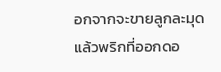อกจากจะขายลูกละมุดแล้วพริกที่ออกดอ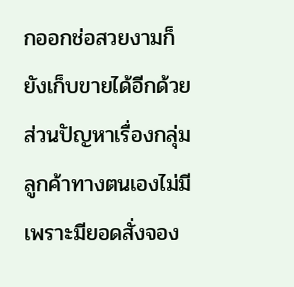กออกช่อสวยงามก็ยังเก็บขายได้อีกด้วย ส่วนปัญหาเรื่องกลุ่มลูกค้าทางตนเองไม่มีเพราะมียอดสั่งจอง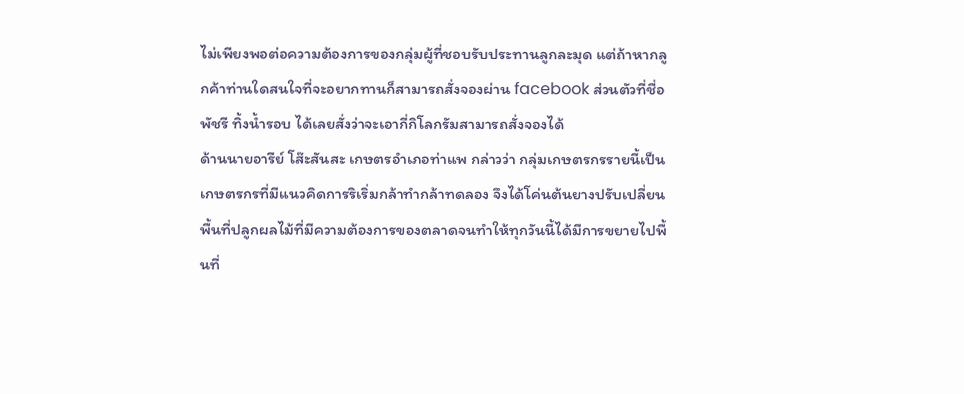ไม่เพียงพอต่อความต้องการของกลุ่มผู้ที่ชอบรับประทานลูกละมุด แต่ถ้าหากลูกค้าท่านใดสนใจที่จะอยากทานก็สามารถสั่งจองผ่าน facebook ส่วนตัวที่ชื่อพัชรี ทิ้งน้ำรอบ ได้เลยสั่งว่าจะเอากี่กิโลกรัมสามารถสั่งจองได้
ด้านนายอารีย์ โส๊ะสันสะ เกษตรอำเภอท่าแพ กล่าวว่า กลุ่มเกษตรกรรายนี้เป็นเกษตรกรที่มีแนวคิดการริเริ่มกล้าทำกล้าทดลอง จึงได้โค่นต้นยางปรับเปลี่ยนพื้นที่ปลูกผลไม้ที่มีความต้องการของตลาดจนทำให้ทุกวันนี้ได้มีการขยายไปพื้นที่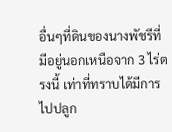อื่นๆที่ดินของนางพัชรีที่มีอยู่นอกเหนือจาก 3 ไร่ตรงนี้ เท่าที่ทราบได้มีการไปปลูก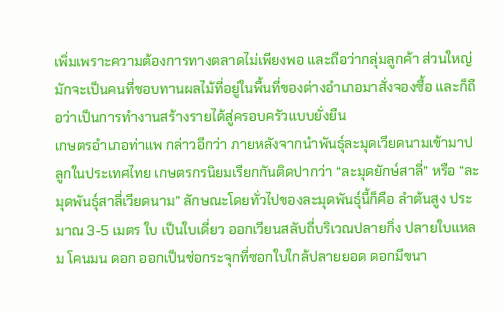เพิ่มเพราะความต้องการทางตลาดไม่เพียงพอ และถือว่ากลุ่มลูกค้า ส่วนใหญ่มักจะเป็นคนที่ชอบทานผลไม้ที่อยู่ในพื้นที่ของต่างอำเภอมาสั่งจองซื้อ และก็ถือว่าเป็นการทำงานสร้างรายได้สู่ครอบครัวแบบยั่งยืน
เกษตรอำเภอท่าแพ กล่าวอีกว่า ภายหลังจากนำพันธุ์ละมุดเวียดนามเข้ามาปลูกในประเทศไทย เกษตรกรนิยมเรียกกันติดปากว่า “ละมุดยักษ์สาลี่” หรือ “ละมุดพันธุ์สาลี่เวียดนาม” ลักษณะโดยทั่วไปของละมุดพันธุ์นี้ก็คือ ลำต้นสูง ประมาณ 3-5 เมตร ใบ เป็นใบเดี่ยว ออกเวียนสลับถี่บริเวณปลายกิ่ง ปลายใบแหลม โคนมน ดอก ออกเป็นช่อกระจุกที่ซอกใบใกล้ปลายยอด ดอกมีขนา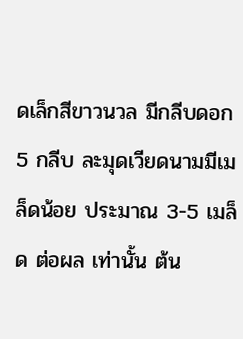ดเล็กสีขาวนวล มีกลีบดอก 5 กลีบ ละมุดเวียดนามมีเมล็ดน้อย ประมาณ 3-5 เมล็ด ต่อผล เท่านั้น ต้น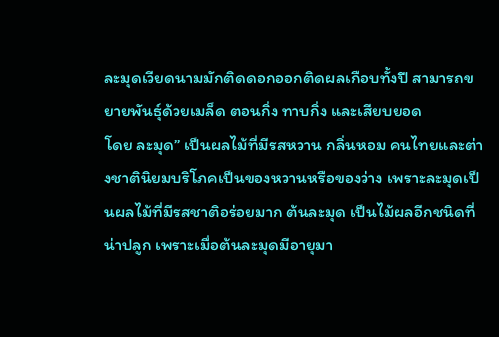ละมุดเวียดนามมักติดดอกออกติดผลเกือบทั้งปี สามารถขยายพันธุ์ด้วยเมล็ด ตอนกิ่ง ทาบกิ่ง และเสียบยอด
โดย ละมุด” เป็นผลไม้ที่มีรสหวาน กลิ่นหอม คนไทยและต่างชาตินิยมบริโภคเป็นของหวานหรือของว่าง เพราะละมุดเป็นผลไม้ที่มีรสชาติอร่อยมาก ต้นละมุด เป็นไม้ผลอีกชนิดที่น่าปลูก เพราะเมื่อต้นละมุดมีอายุมา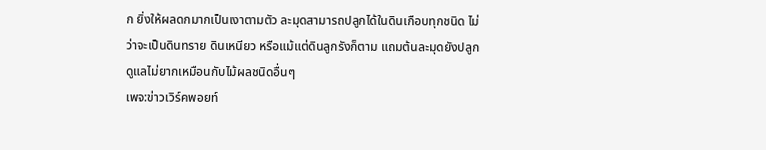ก ยิ่งให้ผลดกมากเป็นเงาตามตัว ละมุดสามารถปลูกได้ในดินเกือบทุกชนิด ไม่ว่าจะเป็นดินทราย ดินเหนียว หรือแม้แต่ดินลูกรังก็ตาม แถมต้นละมุดยังปลูกดูแลไม่ยากเหมือนกับไม้ผลชนิดอื่นๆ
เพจ:ข่าวเวิร์คพอยท์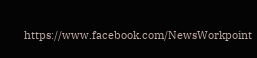https://www.facebook.com/NewsWorkpoint